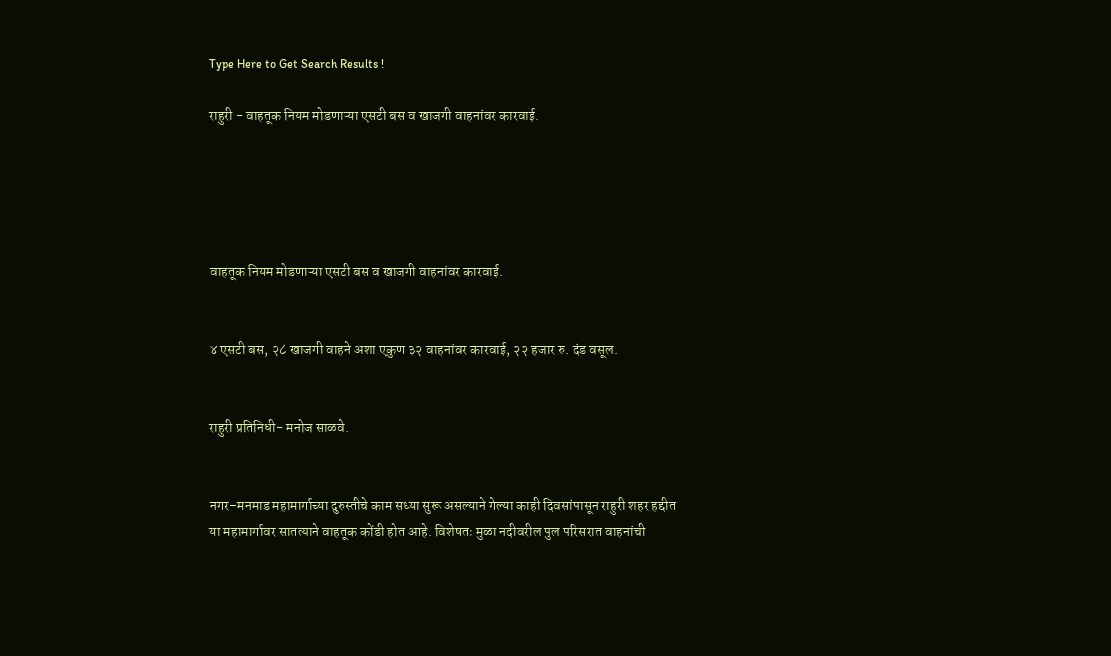Type Here to Get Search Results !

राहुरी - वाहतूक नियम मोडणाऱ्या एसटी बस व खाजगी वाहनांवर कारवाई.





वाहतूक नियम मोडणाऱ्या एसटी बस व खाजगी वाहनांवर कारवाई.


४ एसटी बस, २८ खाजगी वाहने अशा एकुण ३२ वाहनांवर कारवाई, २२ हजार रु. दंड वसूल.


राहुरी प्रतिनिधी- मनोज साळवे.


नगर–मनमाड महामार्गाच्या दुरुस्तीचे काम सध्या सुरू असल्याने गेल्या काही दिवसांपासून राहुरी शहर हद्दीत या महामार्गावर सातत्याने वाहतूक कोंडी होत आहे. विशेषतः मुळा नदीवरील पुल परिसरात वाहनांची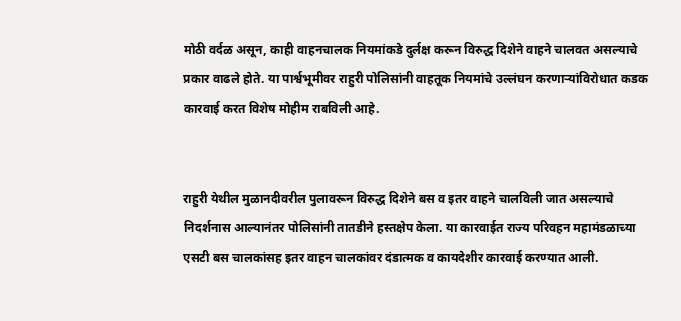मोठी वर्दळ असून, काही वाहनचालक नियमांकडे दुर्लक्ष करून विरुद्ध दिशेने वाहने चालवत असल्याचे प्रकार वाढले होते. या पार्श्वभूमीवर राहुरी पोलिसांनी वाहतूक नियमांचे उल्लंघन करणाऱ्यांविरोधात कडक कारवाई करत विशेष मोहीम राबविली आहे.


राहुरी येथील मुळानदीवरील पुलावरून विरुद्ध दिशेने बस व इतर वाहने चालविली जात असल्याचे निदर्शनास आल्यानंतर पोलिसांनी तातडीने हस्तक्षेप केला. या कारवाईत राज्य परिवहन महामंडळाच्या एसटी बस चालकांसह इतर वाहन चालकांवर दंडात्मक व कायदेशीर कारवाई करण्यात आली.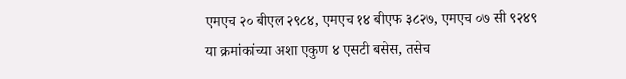एमएच २० बीएल २९८४, एमएच १४ बीएफ ३८२७, एमएच ०७ सी ९२४९ या क्रमांकांच्या अशा एकुण ४ एसटी बसेस, तसेच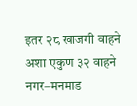इतर २८ खाजगी वाहने अशा एकुण ३२ वाहने नगर–मनमाड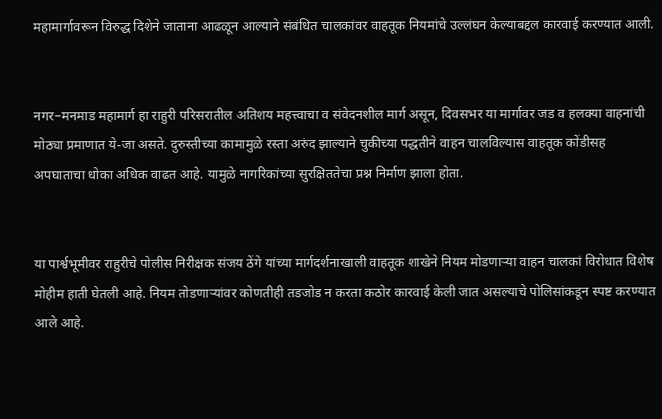महामार्गावरून विरुद्ध दिशेने जाताना आढळून आल्याने संबंधित चालकांवर वाहतूक नियमांचे उल्लंघन केल्याबद्दल कारवाई करण्यात आली.


नगर–मनमाड महामार्ग हा राहुरी परिसरातील अतिशय महत्त्वाचा व संवेदनशील मार्ग असून, दिवसभर या मार्गावर जड व हलक्या वाहनांची मोठ्या प्रमाणात ये-जा असते. दुरुस्तीच्या कामामुळे रस्ता अरुंद झाल्याने चुकीच्या पद्धतीने वाहन चालविल्यास वाहतूक कोंडीसह अपघाताचा धोका अधिक वाढत आहे. यामुळे नागरिकांच्या सुरक्षिततेचा प्रश्न निर्माण झाला होता.


या पार्श्वभूमीवर राहुरीचे पोलीस निरीक्षक संजय ठेंगे यांच्या मार्गदर्शनाखाली वाहतूक शाखेने नियम मोडणाऱ्या वाहन चालकां विरोधात विशेष मोहीम हाती घेतली आहे. नियम तोडणाऱ्यांवर कोणतीही तडजोड न करता कठोर कारवाई केली जात असल्याचे पोलिसांकडून स्पष्ट करण्यात आले आहे.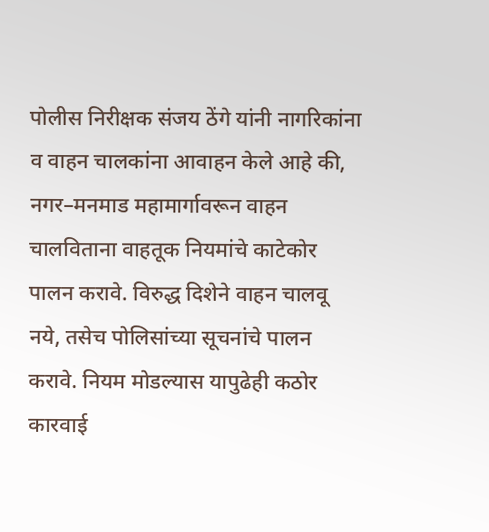पोलीस निरीक्षक संजय ठेंगे यांनी नागरिकांना व वाहन चालकांना आवाहन केले आहे की, नगर–मनमाड महामार्गावरून वाहन चालविताना वाहतूक नियमांचे काटेकोर पालन करावे. विरुद्ध दिशेने वाहन चालवू नये, तसेच पोलिसांच्या सूचनांचे पालन करावे. नियम मोडल्यास यापुढेही कठोर कारवाई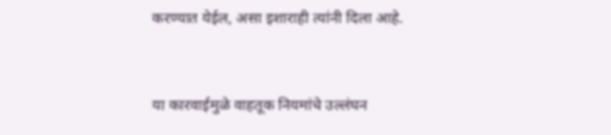करण्यात येईल, असा इशाराही त्यांनी दिला आहे.


या कारवाईमुळे वाहतूक नियमांचे उल्लंघन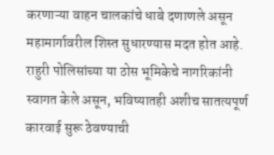करणाऱ्या वाहन चालकांचे धाबे दणाणले असून महामार्गावरील शिस्त सुधारण्यास मदत होत आहे. राहुरी पोलिसांच्या या ठोस भूमिकेचे नागरिकांनी स्वागत केले असून, भविष्यातही अशीच सातत्यपूर्ण कारवाई सुरू ठेवण्याची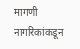मागणी नागरिकांकडून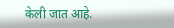केली जात आहे.